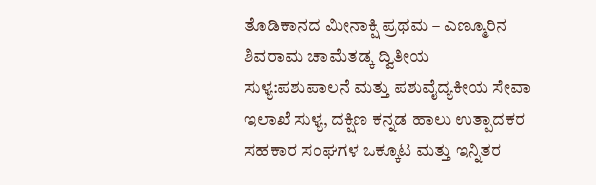ತೊಡಿಕಾನದ ಮೀನಾಕ್ಷಿ ಪ್ರಥಮ – ಎಣ್ಮೂರಿನ ಶಿವರಾಮ ಚಾಮೆತಡ್ಕ ದ್ವಿತೀಯ
ಸುಳ್ಯ:ಪಶುಪಾಲನೆ ಮತ್ತು ಪಶುವೈದ್ಯಕೀಯ ಸೇವಾ ಇಲಾಖೆ ಸುಳ್ಯ, ದಕ್ಷಿಣ ಕನ್ನಡ ಹಾಲು ಉತ್ಪಾದಕರ ಸಹಕಾರ ಸಂಘಗಳ ಒಕ್ಕೂಟ ಮತ್ತು ಇನ್ನಿತರ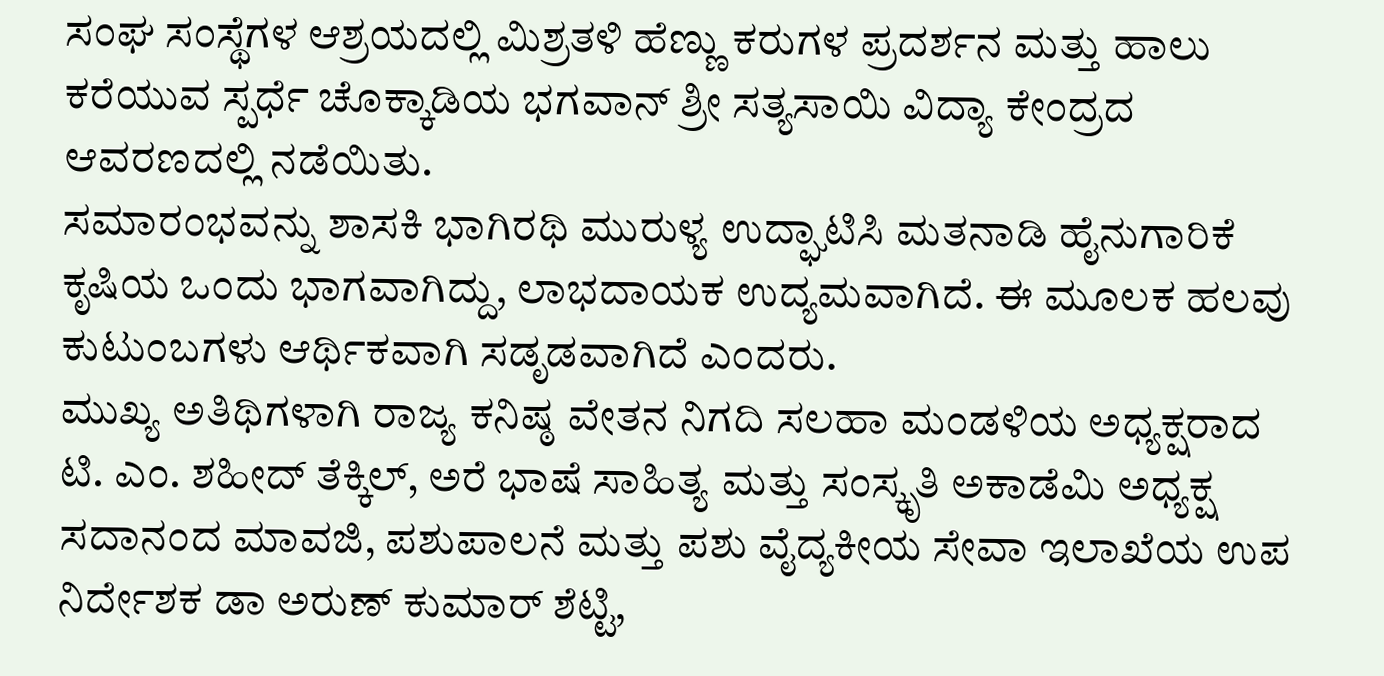ಸಂಘ ಸಂಸ್ಥೆಗಳ ಆಶ್ರಯದಲ್ಲಿ ಮಿಶ್ರತಳಿ ಹೆಣ್ಣು ಕರುಗಳ ಪ್ರದರ್ಶನ ಮತ್ತು ಹಾಲು ಕರೆಯುವ ಸ್ಪರ್ಧೆ ಚೊಕ್ಕಾಡಿಯ ಭಗವಾನ್ ಶ್ರೀ ಸತ್ಯಸಾಯಿ ವಿದ್ಯಾ ಕೇಂದ್ರದ ಆವರಣದಲ್ಲಿ ನಡೆಯಿತು.
ಸಮಾರಂಭವನ್ನು ಶಾಸಕಿ ಭಾಗಿರಥಿ ಮುರುಳ್ಯ ಉದ್ಘಾಟಿಸಿ ಮತನಾಡಿ ಹೈನುಗಾರಿಕೆ ಕೃಷಿಯ ಒಂದು ಭಾಗವಾಗಿದ್ದು, ಲಾಭದಾಯಕ ಉದ್ಯಮವಾಗಿದೆ. ಈ ಮೂಲಕ ಹಲವು ಕುಟುಂಬಗಳು ಆರ್ಥಿಕವಾಗಿ ಸಡೃಡವಾಗಿದೆ ಎಂದರು.
ಮುಖ್ಯ ಅತಿಥಿಗಳಾಗಿ ರಾಜ್ಯ ಕನಿಷ್ಠ ವೇತನ ನಿಗದಿ ಸಲಹಾ ಮಂಡಳಿಯ ಅಧ್ಯಕ್ಷರಾದ ಟಿ. ಎಂ. ಶಹೀದ್ ತೆಕ್ಕಿಲ್, ಅರೆ ಭಾಷೆ ಸಾಹಿತ್ಯ ಮತ್ತು ಸಂಸ್ಕೃತಿ ಅಕಾಡೆಮಿ ಅಧ್ಯಕ್ಷ ಸದಾನಂದ ಮಾವಜಿ, ಪಶುಪಾಲನೆ ಮತ್ತು ಪಶು ವೈದ್ಯಕೀಯ ಸೇವಾ ಇಲಾಖೆಯ ಉಪ ನಿರ್ದೇಶಕ ಡಾ ಅರುಣ್ ಕುಮಾರ್ ಶೆಟ್ಟಿ,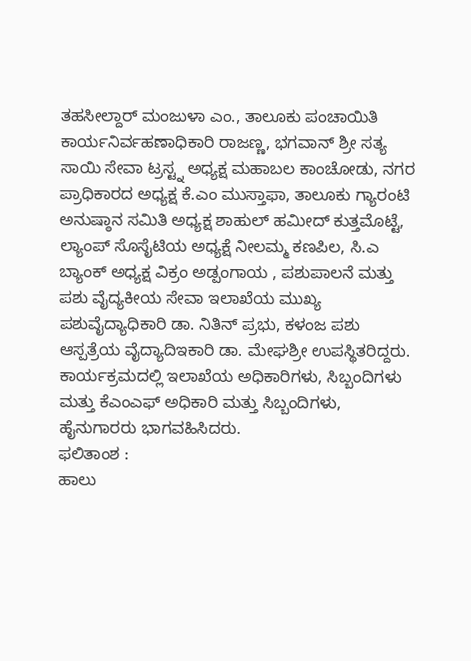ತಹಸೀಲ್ದಾರ್ ಮಂಜುಳಾ ಎಂ., ತಾಲೂಕು ಪಂಚಾಯಿತಿ ಕಾರ್ಯನಿರ್ವಹಣಾಧಿಕಾರಿ ರಾಜಣ್ಣ, ಭಗವಾನ್ ಶ್ರೀ ಸತ್ಯ ಸಾಯಿ ಸೇವಾ ಟ್ರಸ್ಟ್ನ ಅಧ್ಯಕ್ಷ ಮಹಾಬಲ ಕಾಂಚೋಡು, ನಗರ ಪ್ರಾಧಿಕಾರದ ಅಧ್ಯಕ್ಷ ಕೆ.ಎಂ ಮುಸ್ತಾಫಾ, ತಾಲೂಕು ಗ್ಯಾರಂಟಿ ಅನುಷ್ಠಾನ ಸಮಿತಿ ಅಧ್ಯಕ್ಷ ಶಾಹುಲ್ ಹಮೀದ್ ಕುತ್ತಮೊಟ್ಟೆ, ಲ್ಯಾಂಪ್ ಸೊಸೈಟಿಯ ಅಧ್ಯಕ್ಷೆ ನೀಲಮ್ಮ ಕಣಪಿಲ, ಸಿ.ಎ ಬ್ಯಾಂಕ್ ಅಧ್ಯಕ್ಷ ವಿಕ್ರಂ ಅಡ್ಪಂಗಾಯ , ಪಶುಪಾಲನೆ ಮತ್ತು ಪಶು ವೈದ್ಯಕೀಯ ಸೇವಾ ಇಲಾಖೆಯ ಮುಖ್ಯ ಪಶುವೈದ್ಯಾಧಿಕಾರಿ ಡಾ. ನಿತಿನ್ ಪ್ರಭು, ಕಳಂಜ ಪಶು ಆಸ್ಪತ್ರೆಯ ವೈದ್ಯಾದಿಇಕಾರಿ ಡಾ. ಮೇಘಶ್ರೀ ಉಪಸ್ಥಿತರಿದ್ದರು.
ಕಾರ್ಯಕ್ರಮದಲ್ಲಿ ಇಲಾಖೆಯ ಅಧಿಕಾರಿಗಳು, ಸಿಬ್ಬಂದಿಗಳು ಮತ್ತು ಕೆಎಂಎಫ್ ಅಧಿಕಾರಿ ಮತ್ತು ಸಿಬ್ಬಂದಿಗಳು, ಹೈನುಗಾರರು ಭಾಗವಹಿಸಿದರು.
ಫಲಿತಾಂಶ :
ಹಾಲು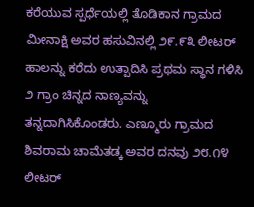ಕರೆಯುವ ಸ್ಪರ್ಧೆಯಲ್ಲಿ ತೊಡಿಕಾನ ಗ್ರಾಮದ ಮೀನಾಕ್ಷಿ ಅವರ ಹಸುವಿನಲ್ಲಿ ೨೯.೯೩ ಲೀಟರ್ ಹಾಲನ್ನು ಕರೆದು ಉತ್ಪಾದಿಸಿ ಪ್ರಥಮ ಸ್ಥಾನ ಗಳಿಸಿ ೨ ಗ್ರಾಂ ಚಿನ್ನದ ನಾಣ್ಯವನ್ನು ತನ್ನದಾಗಿಸಿಕೊಂಡರು. ಎಣ್ಮೂರು ಗ್ರಾಮದ ಶಿವರಾಮ ಚಾಮೆತಡ್ಕ ಅವರ ದನವು ೨೮.೧೪ ಲೀಟರ್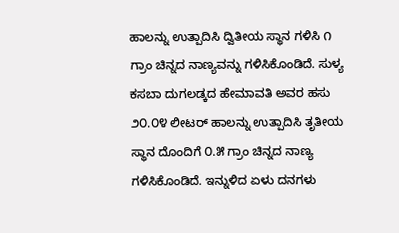ಹಾಲನ್ನು ಉತ್ಪಾದಿಸಿ ದ್ವಿತೀಯ ಸ್ಥಾನ ಗಳಿಸಿ ೧ ಗ್ರಾಂ ಚಿನ್ನದ ನಾಣ್ಯವನ್ನು ಗಳಿಸಿಕೊಂಡಿದೆ. ಸುಳ್ಯ ಕಸಬಾ ದುಗಲಡ್ಕದ ಹೇಮಾವತಿ ಅವರ ಹಸು ೨೦.೦೪ ಲೀಟರ್ ಹಾಲನ್ನು ಉತ್ಪಾದಿಸಿ ತೃತೀಯ ಸ್ಥಾನ ದೊಂದಿಗೆ ೦.೫ ಗ್ರಾಂ ಚಿನ್ನದ ನಾಣ್ಯ ಗಳಿಸಿಕೊಂಡಿದೆ. ಇನ್ನುಳಿದ ಏಳು ದನಗಳು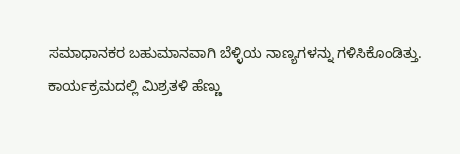ಸಮಾಧಾನಕರ ಬಹುಮಾನವಾಗಿ ಬೆಳ್ಳಿಯ ನಾಣ್ಯಗಳನ್ನು ಗಳಿಸಿಕೊಂಡಿತ್ತು.
ಕಾರ್ಯಕ್ರಮದಲ್ಲಿ ಮಿಶ್ರತಳಿ ಹೆಣ್ಣು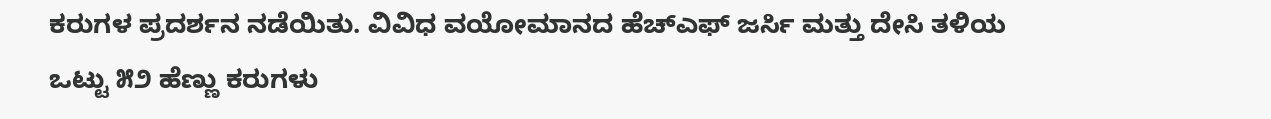ಕರುಗಳ ಪ್ರದರ್ಶನ ನಡೆಯಿತು. ವಿವಿಧ ವಯೋಮಾನದ ಹೆಚ್ಎಫ್ ಜರ್ಸಿ ಮತ್ತು ದೇಸಿ ತಳಿಯ ಒಟ್ಟು ೫೨ ಹೆಣ್ಣು ಕರುಗಳು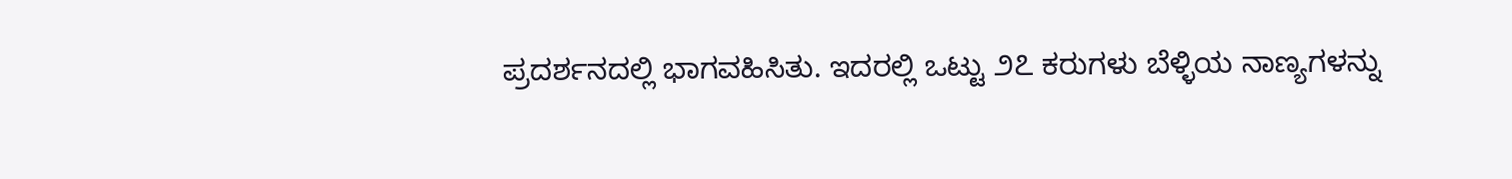ಪ್ರದರ್ಶನದಲ್ಲಿ ಭಾಗವಹಿಸಿತು. ಇದರಲ್ಲಿ ಒಟ್ಟು ೨೭ ಕರುಗಳು ಬೆಳ್ಳಿಯ ನಾಣ್ಯಗಳನ್ನು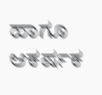ಹಾಗೂ ಆಕರ್ಷಕ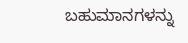ಬಹುಮಾನಗಳನ್ನು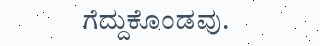ಗೆದ್ದುಕೊಂಡವು.